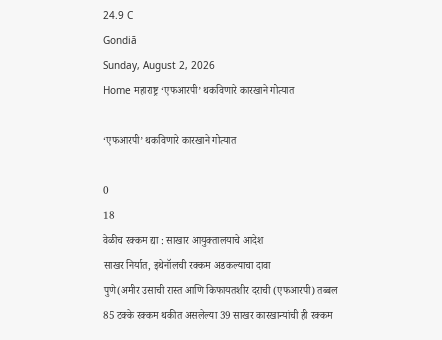24.9 C
Gondiā
Sunday, August 2, 2026
Home महाराष्ट्र ‘एफआरपी’ थकविणारे कारखाने गोत्यात

‘एफआरपी’ थकविणारे कारखाने गोत्यात

0
18
वेळीच रक्‍कम द्या : साखार आयुक्‍तालयाचे आदेश
साखर निर्यात, इथेनॉलची रक्‍कम अडकल्याचा दावा
पुणे(अमीर उसाची रास्त आणि किफायतशीर दराची (एफआरपी) तब्बल 85 टक्के रक्कम थकीत असलेल्या 39 साखर कारखान्यांची ही रक्कम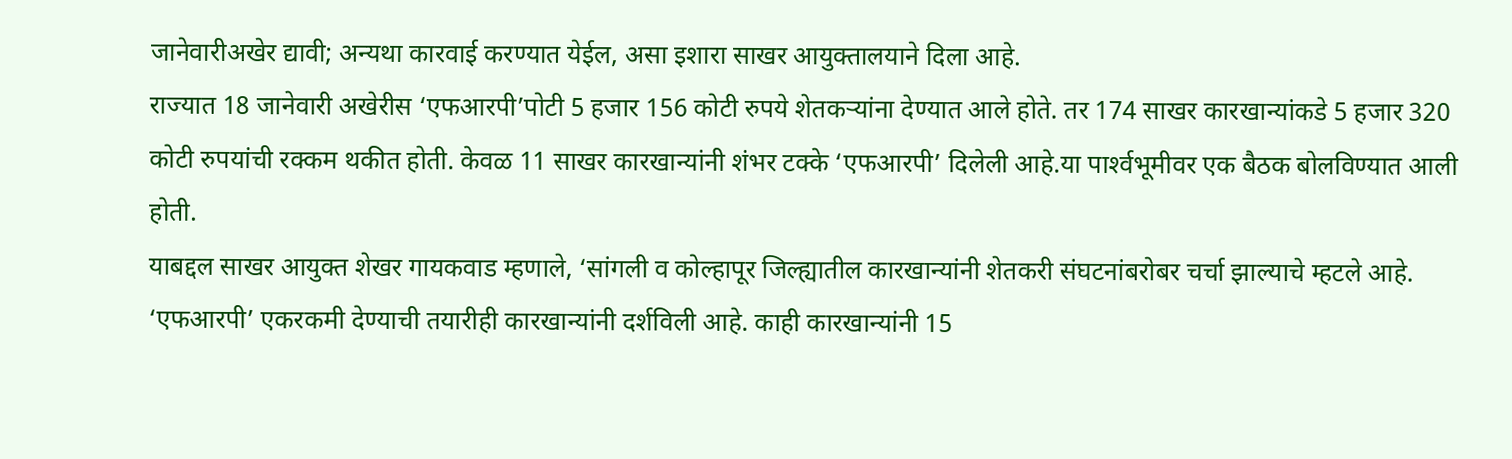जानेवारीअखेर द्यावी; अन्यथा कारवाई करण्यात येईल, असा इशारा साखर आयुक्तालयाने दिला आहे.
राज्यात 18 जानेवारी अखेरीस ‘एफआरपी’पोटी 5 हजार 156 कोटी रुपये शेतकऱ्यांना देण्यात आले होते. तर 174 साखर कारखान्यांकडे 5 हजार 320 कोटी रुपयांची रक्कम थकीत होती. केवळ 11 साखर कारखान्यांनी शंभर टक्के ‘एफआरपी’ दिलेली आहे.या पार्श्‍वभूमीवर एक बैठक बोलविण्यात आली होती.
याबद्दल साखर आयुक्त शेखर गायकवाड म्हणाले, ‘सांगली व कोल्हापूर जिल्ह्यातील कारखान्यांनी शेतकरी संघटनांबरोबर चर्चा झाल्याचे म्हटले आहे. ‘एफआरपी’ एकरकमी देण्याची तयारीही कारखान्यांनी दर्शविली आहे. काही कारखान्यांनी 15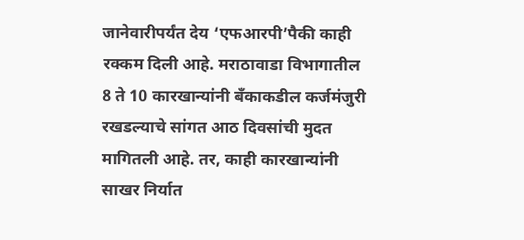जानेवारीपर्यंत देय ‘एफआरपी’पैकी काही रक्कम दिली आहे. मराठावाडा विभागातील 8 ते 10 कारखान्यांनी बॅंकाकडील कर्जमंजुरी रखडल्याचे सांगत आठ दिवसांची मुदत मागितली आहे. तर, काही कारखान्यांनी साखर निर्यात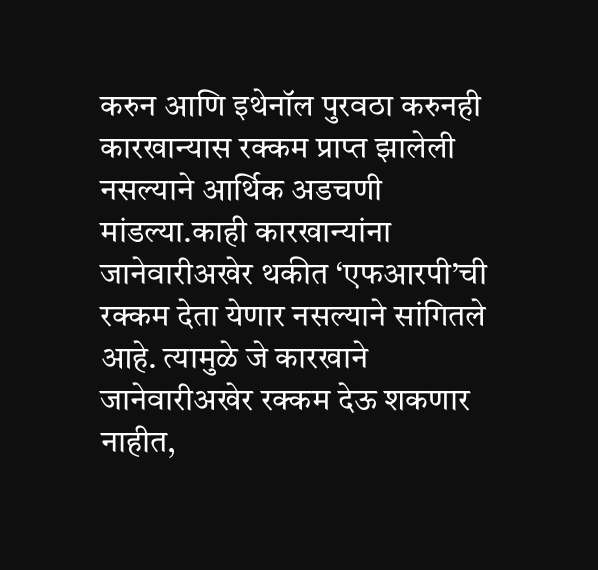करुन आणि इथेनॉल पुरवठा करुनही कारखान्यास रक्कम प्राप्त झालेली नसल्याने आर्थिक अडचणी मांडल्या.काही कारखान्यांना जानेवारीअखेर थकीत ‘एफआरपी’ची रक्कम देता येणार नसल्याने सांगितले आहे. त्यामुळे जे कारखाने जानेवारीअखेर रक्कम देऊ शकणार नाहीत,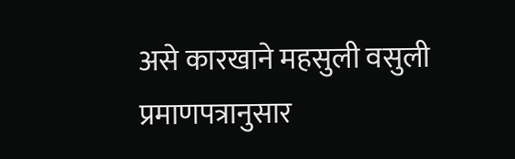असे कारखाने महसुली वसुली प्रमाणपत्रानुसार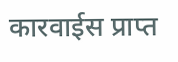कारवाईस प्राप्त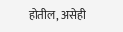होतील, असेही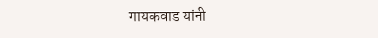गायकवाड यांनी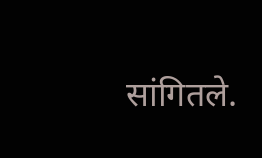सांगितले.